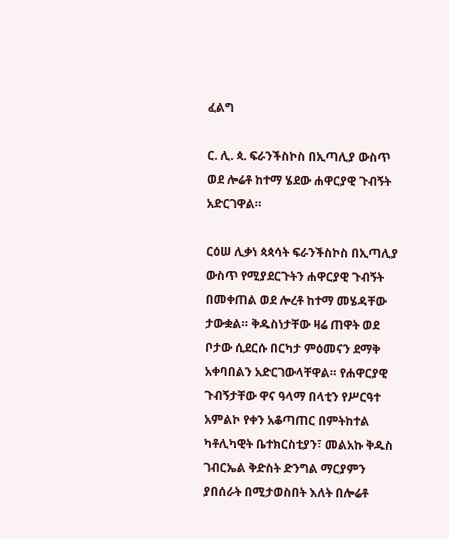ፈልግ

ር. ሊ. ጳ. ፍራንችስኮስ በኢጣሊያ ውስጥ ወደ ሎሬቶ ከተማ ሄደው ሐዋርያዊ ጉብኝት አድርገዋል።

ርዕሠ ሊቃነ ጳጳሳት ፍራንችስኮስ በኢጣሊያ ውስጥ የሚያደርጉትን ሐዋርያዊ ጉብኝት በመቀጠል ወደ ሎረቶ ከተማ መሄዳቸው ታውቋል። ቅዱስነታቸው ዛሬ ጠዋት ወደ ቦታው ሲደርሱ በርካታ ምዕመናን ደማቅ አቀባበልን አድርገውላቸዋል። የሐዋርያዊ ጉብኝታቸው ዋና ዓላማ በላቲን የሥርዓተ አምልኮ የቀን አቆጣጠር በምትከተል ካቶሊካዊት ቤተክርስቲያን፣ መልአኩ ቅዱስ ገብርኤል ቅድስት ድንግል ማርያምን ያበሰራት በሚታወስበት እለት በሎሬቶ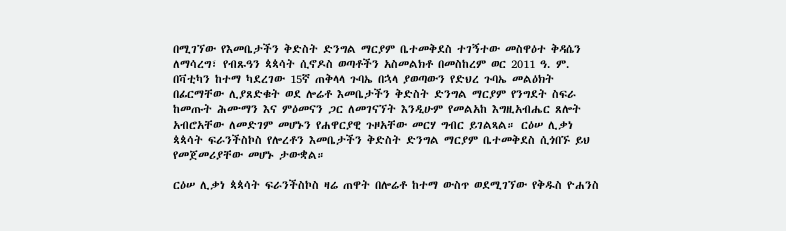በሚገኘው የእመቤታችን ቅድስት ድንግል ማርያም ቤተመቅደስ ተገኝተው መስዋዕተ ቅዳሴን ለማሳረግ፣ የብጹዓን ጳጳሳት ሲኖዶስ ወጣቶችን አስመልክቶ በመስከረም ወር 2011 ዓ. ም. በቫቲካን ከተማ ካደረገው 15ኛ ጠቅላላ ጉባኤ በኋላ ያወጣውን የድህረ ጉባኤ መልዕክት በፊርማቸው ሊያጸድቁት ወደ ሎሬቶ እመቤታችን ቅድስት ድንግል ማርያም የንግደት ስፍራ ከመጡት ሕሙማን እና ምዕመናን ጋር ለመገናኘት እንዲሁም የመልአከ እግዚአብሔር ጸሎት አብሮአቸው ለመድገም መሆኑን የሐዋርያዊ ጉዞአቸው መርሃ ግብር ይገልጻል። ርዕሠ ሊቃነ ጳጳሳት ፍራንችስኮስ የሎረቶን እመቤታችን ቅድስት ድንግል ማርያም ቤተመቅደስ ሲጎበኙ ይህ የመጀመሪያቸው መሆኑ ታውቋል።

ርዕሠ ሊቃነ ጳጳሳት ፍራንችስኮስ ዛሬ ጠዋት በሎሬቶ ከተማ ውስጥ ወደሚገኘው የቅዱስ ዮሐንስ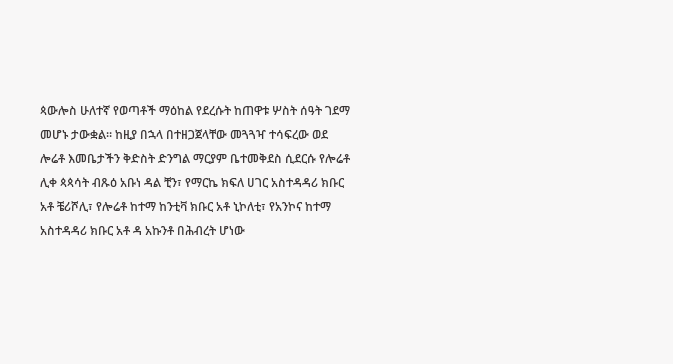ጳውሎስ ሁለተኛ የወጣቶች ማዕከል የደረሱት ከጠዋቱ ሦስት ሰዓት ገደማ መሆኑ ታውቋል። ከዚያ በኋላ በተዘጋጀላቸው መጓጓዣ ተሳፍረው ወደ ሎሬቶ እመቤታችን ቅድስት ድንግል ማርያም ቤተመቅደስ ሲደርሱ የሎሬቶ ሊቀ ጳጳሳት ብጹዕ አቡነ ዳል ቺን፣ የማርኬ ክፍለ ሀገር አስተዳዳሪ ክቡር አቶ ቼሪሾሊ፣ የሎሬቶ ከተማ ከንቲቫ ክቡር አቶ ኒኮለቲ፣ የአንኮና ከተማ አስተዳዳሪ ክቡር አቶ ዳ አኩንቶ በሕብረት ሆነው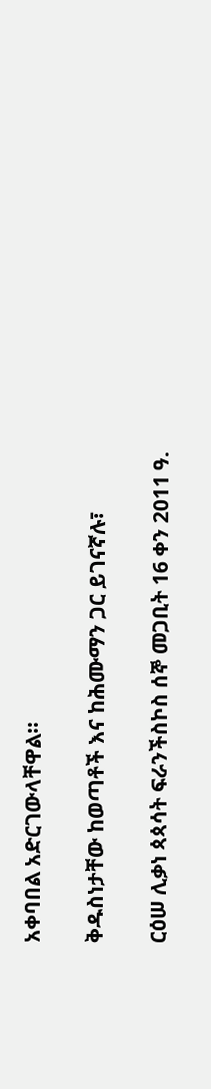አቀባበል አድርገውላቸዋል።

ቅዱስነታቸው ከወጣቶች እና ከሕሙማን ጋር ይገናኛሉ፣

ርዕሠ ሊቃነ ጳጳሳት ፍራንችስኮስ ሰኞ መጋቢት 16 ቀን 2011 ዓ.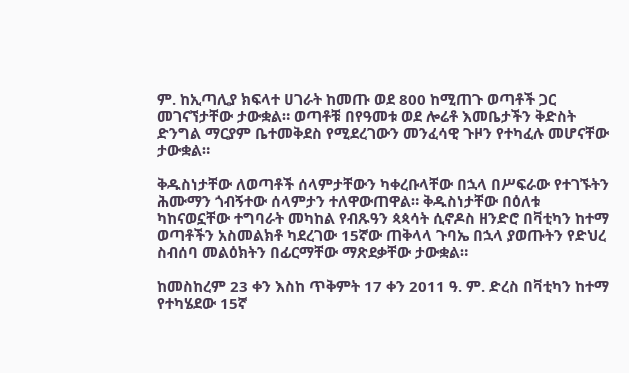ም. ከኢጣሊያ ክፍላተ ሀገራት ከመጡ ወደ 800 ከሚጠጉ ወጣቶች ጋር መገናኘታቸው ታውቋል። ወጣቶቹ በየዓመቱ ወደ ሎሬቶ እመቤታችን ቅድስት ድንግል ማርያም ቤተመቅደስ የሚደረገውን መንፈሳዊ ጉዞን የተካፈሉ መሆናቸው ታውቋል።

ቅዱስነታቸው ለወጣቶች ሰላምታቸውን ካቀረቡላቸው በኋላ በሥፍራው የተገኙትን ሕሙማን ጎብኝተው ሰላምታን ተለዋውጠዋል። ቅዱስነታቸው በዕለቱ ካከናወኗቸው ተግባራት መካከል የብጹዓን ጳጳሳት ሲኖዶስ ዘንድሮ በቫቲካን ከተማ ወጣቶችን አስመልክቶ ካደረገው 15ኛው ጠቅላላ ጉባኤ በኋላ ያወጡትን የድህረ ስብሰባ መልዕክትን በፊርማቸው ማጽደቃቸው ታውቋል።

ከመስከረም 23 ቀን እስከ ጥቅምት 17 ቀን 2011 ዓ. ም. ድረስ በቫቲካን ከተማ የተካሄደው 15ኛ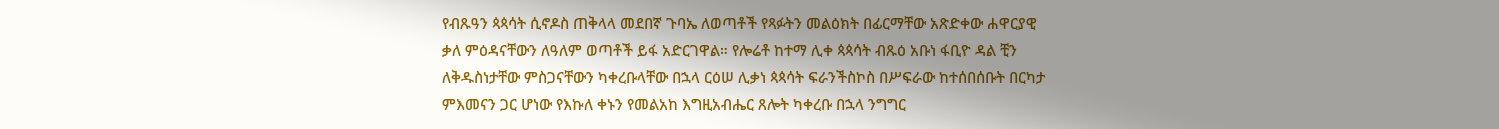የብጹዓን ጳጳሳት ሲኖዶስ ጠቅላላ መደበኛ ጉባኤ ለወጣቶች የጻፉትን መልዕክት በፊርማቸው አጽድቀው ሐዋርያዊ ቃለ ምዕዳናቸውን ለዓለም ወጣቶች ይፋ አድርገዋል። የሎሬቶ ከተማ ሊቀ ጳጳሳት ብጹዕ አቡነ ፋቢዮ ዳል ቺን ለቅዱስነታቸው ምስጋናቸውን ካቀረቡላቸው በኋላ ርዕሠ ሊቃነ ጳጳሳት ፍራንችስኮስ በሥፍራው ከተሰበሰቡት በርካታ ምእመናን ጋር ሆነው የእኩለ ቀኑን የመልአከ እግዚአብሔር ጸሎት ካቀረቡ በኋላ ንግግር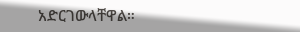አድርገውላቸዋል።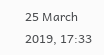25 March 2019, 17:33